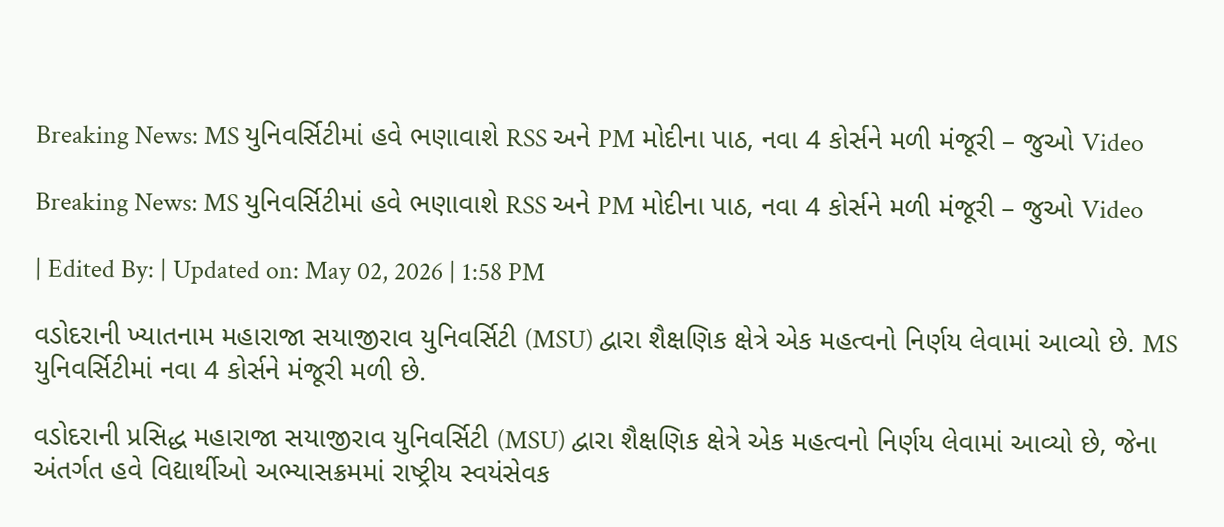Breaking News: MS યુનિવર્સિટીમાં હવે ભણાવાશે RSS અને PM મોદીના પાઠ, નવા 4 કોર્સને મળી મંજૂરી – જુઓ Video

Breaking News: MS યુનિવર્સિટીમાં હવે ભણાવાશે RSS અને PM મોદીના પાઠ, નવા 4 કોર્સને મળી મંજૂરી – જુઓ Video

| Edited By: | Updated on: May 02, 2026 | 1:58 PM

વડોદરાની ખ્યાતનામ મહારાજા સયાજીરાવ યુનિવર્સિટી (MSU) દ્વારા શૈક્ષણિક ક્ષેત્રે એક મહત્વનો નિર્ણય લેવામાં આવ્યો છે. MS યુનિવર્સિટીમાં નવા 4 કોર્સને મંજૂરી મળી છે.

વડોદરાની પ્રસિદ્ધ મહારાજા સયાજીરાવ યુનિવર્સિટી (MSU) દ્વારા શૈક્ષણિક ક્ષેત્રે એક મહત્વનો નિર્ણય લેવામાં આવ્યો છે, જેના અંતર્ગત હવે વિદ્યાર્થીઓ અભ્યાસક્રમમાં રાષ્ટ્રીય સ્વયંસેવક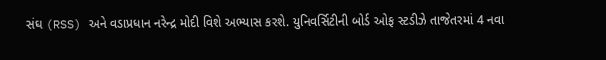સંઘ (RSS) અને વડાપ્રધાન નરેન્દ્ર મોદી વિશે અભ્યાસ કરશે. યુનિવર્સિટીની બોર્ડ ઓફ સ્ટડીઝે તાજેતરમાં 4 નવા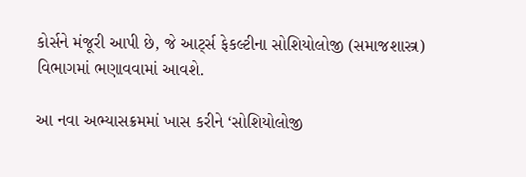કોર્સને મંજૂરી આપી છે, જે આર્ટ્સ ફેકલ્ટીના સોશિયોલોજી (સમાજશાસ્ત્ર) વિભાગમાં ભણાવવામાં આવશે.

આ નવા અભ્યાસક્રમમાં ખાસ કરીને ‘સોશિયોલોજી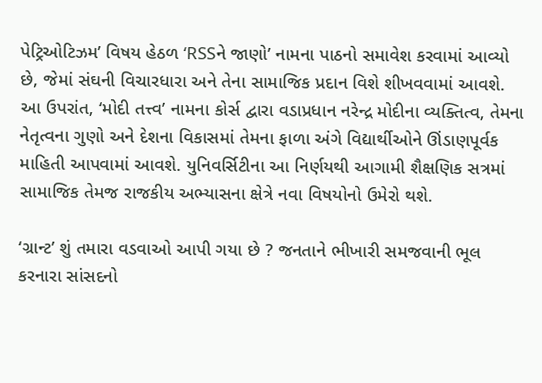પેટ્રિઓટિઝમ’ વિષય હેઠળ ‘RSSને જાણો’ નામના પાઠનો સમાવેશ કરવામાં આવ્યો છે, જેમાં સંઘની વિચારધારા અને તેના સામાજિક પ્રદાન વિશે શીખવવામાં આવશે. આ ઉપરાંત, ‘મોદી તત્ત્વ’ નામના કોર્સ દ્વારા વડાપ્રધાન નરેન્દ્ર મોદીના વ્યક્તિત્વ, તેમના નેતૃત્વના ગુણો અને દેશના વિકાસમાં તેમના ફાળા અંગે વિદ્યાર્થીઓને ઊંડાણપૂર્વક માહિતી આપવામાં આવશે. યુનિવર્સિટીના આ નિર્ણયથી આગામી શૈક્ષણિક સત્રમાં સામાજિક તેમજ રાજકીય અભ્યાસના ક્ષેત્રે નવા વિષયોનો ઉમેરો થશે.

‘ગ્રાન્ટ’ શું તમારા વડવાઓ આપી ગયા છે ? જનતાને ભીખારી સમજવાની ભૂલ કરનારા સાંસદનો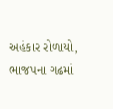અહંકાર રોળાયો, ભાજપના ગઢમાં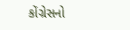કોંગ્રેસનો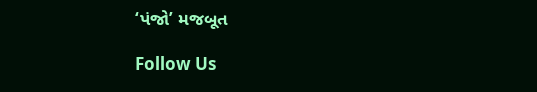‘પંજો’ મજબૂત

Follow Us